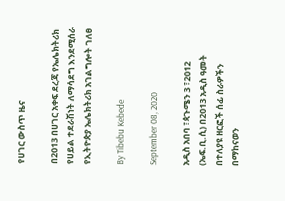የሀገር ውስጥ ዜና

በ2013 በሀገር አቀፍ ደረጃ የኤሌክትሪክ የሀይል ተደራሽነት ለማሳደግ እንደሚሰራ የኢትዮጵያ ኤሌክትሪክ አገልግሎት ገለፀ

By Tibebu Kebede

September 08, 2020

አዲስ አበባ ፣ጳጉሜን 3 ፣2012 (ኤፍ.ቢ.ሲ) በ2013 አዲስ ዓመት በተለያዩ ዘርፎች ሰፊ ስራዎችን በማከናወን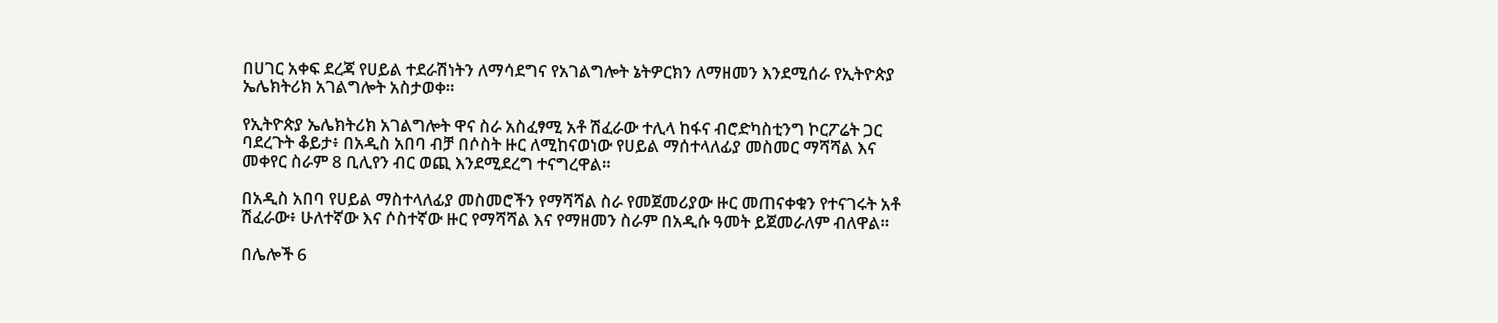በሀገር አቀፍ ደረጃ የሀይል ተደራሽነትን ለማሳደግና የአገልግሎት ኔትዎርክን ለማዘመን እንደሚሰራ የኢትዮጵያ ኤሌክትሪክ አገልግሎት አስታወቀ።

የኢትዮጵያ ኤሌክትሪክ አገልግሎት ዋና ስራ አስፈፃሚ አቶ ሽፈራው ተሊላ ከፋና ብሮድካስቲንግ ኮርፖሬት ጋር ባደረጉት ቆይታ፥ በአዲስ አበባ ብቻ በሶስት ዙር ለሚከናወነው የሀይል ማሰተላለፊያ መስመር ማሻሻል እና መቀየር ስራም 8 ቢሊየን ብር ወጪ እንደሚደረግ ተናግረዋል።

በአዲስ አበባ የሀይል ማስተላለፊያ መስመሮችን የማሻሻል ስራ የመጀመሪያው ዙር መጠናቀቁን የተናገሩት አቶ ሽፈራው፥ ሁለተኛው እና ሶስተኛው ዙር የማሻሻል እና የማዘመን ስራም በአዲሱ ዓመት ይጀመራለም ብለዋል።

በሌሎች 6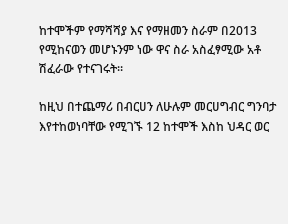ከተሞችም የማሻሻያ እና የማዘመን ስራም በ2013 የሚከናወን መሆኑንም ነው ዋና ስራ አስፈፃሚው አቶ ሽፈራው የተናገሩት።

ከዚህ በተጨማሪ በብርሀን ለሁሉም መርሀግብር ግንባታ እየተከወነባቸው የሚገኙ 12 ከተሞች እስከ ህዳር ወር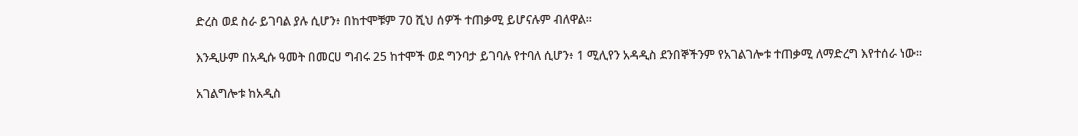ድረስ ወደ ስራ ይገባል ያሉ ሲሆን፥ በከተሞቹም 70 ሺህ ሰዎች ተጠቃሚ ይሆናሉም ብለዋል።

እንዲሁም በአዲሱ ዓመት በመርሀ ግብሩ 25 ከተሞች ወደ ግንባታ ይገባሉ የተባለ ሲሆን፥ 1 ሚሊየን አዳዲስ ደንበኞችንም የአገልገሎቱ ተጠቃሚ ለማድረግ እየተሰራ ነው።

አገልግሎቱ ከአዲስ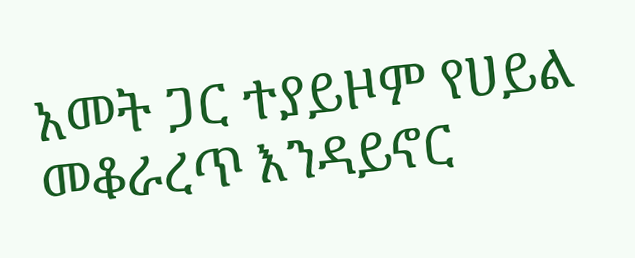አመት ጋር ተያይዞም የሀይል መቆራረጥ እንዳይኖር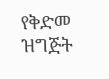የቅድመ ዝግጅት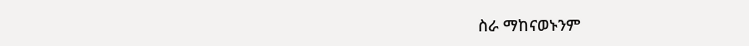ስራ ማከናወኑንም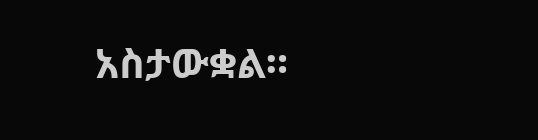አስታውቋል።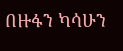በዙፋን ካሳሁን